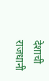देशाची राजधानी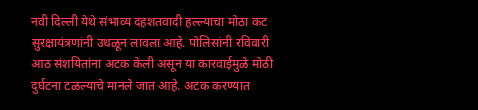नवी दिल्ली येथे संभाव्य दहशतवादी हल्ल्याचा मोठा कट सुरक्षायंत्रणांनी उधळून लावला आहे. पोलिसांनी रविवारी आठ संशयितांना अटक केली असून या कारवाईमुळे मोठी दुर्घटना टळल्याचे मानले जात आहे. अटक करण्यात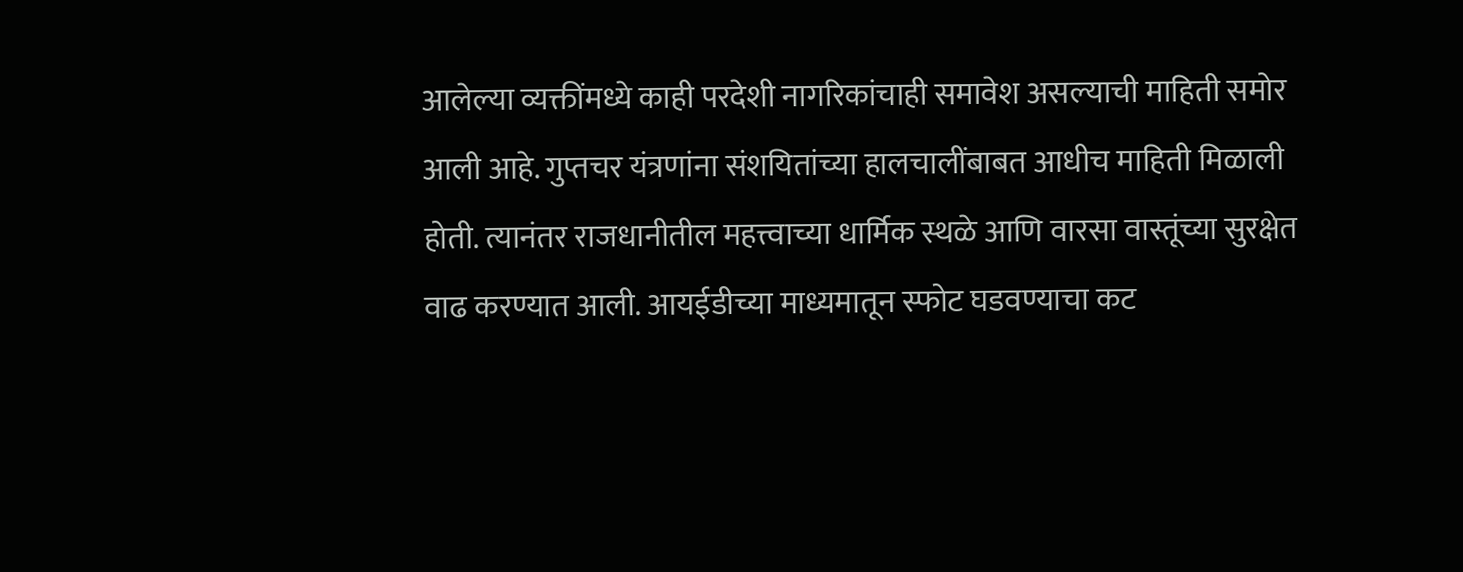आलेल्या व्यक्तींमध्ये काही परदेशी नागरिकांचाही समावेश असल्याची माहिती समोर आली आहे. गुप्तचर यंत्रणांना संशयितांच्या हालचालींबाबत आधीच माहिती मिळाली होती. त्यानंतर राजधानीतील महत्त्वाच्या धार्मिक स्थळे आणि वारसा वास्तूंच्या सुरक्षेत वाढ करण्यात आली. आयईडीच्या माध्यमातून स्फोट घडवण्याचा कट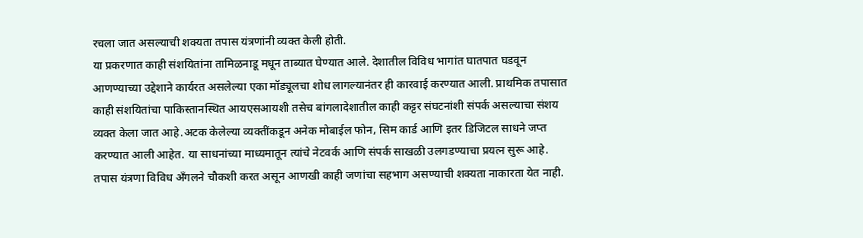रचला जात असल्याची शक्यता तपास यंत्रणांनी व्यक्त केली होती.
या प्रकरणात काही संशयितांना तामिळनाडू मधून ताब्यात घेण्यात आले. देशातील विविध भागांत घातपात घडवून आणण्याच्या उद्देशाने कार्यरत असलेल्या एका मॉड्यूलचा शोध लागल्यानंतर ही कारवाई करण्यात आली. प्राथमिक तपासात काही संशयितांचा पाकिस्तानस्थित आयएसआयशी तसेच बांगलादेशातील काही कट्टर संघटनांशी संपर्क असल्याचा संशय व्यक्त केला जात आहे.अटक केलेल्या व्यक्तींकडून अनेक मोबाईल फोन, सिम कार्ड आणि इतर डिजिटल साधने जप्त करण्यात आली आहेत. या साधनांच्या माध्यमातून त्यांचे नेटवर्क आणि संपर्क साखळी उलगडण्याचा प्रयत्न सुरू आहे. तपास यंत्रणा विविध अँगलने चौकशी करत असून आणखी काही जणांचा सहभाग असण्याची शक्यता नाकारता येत नाही.